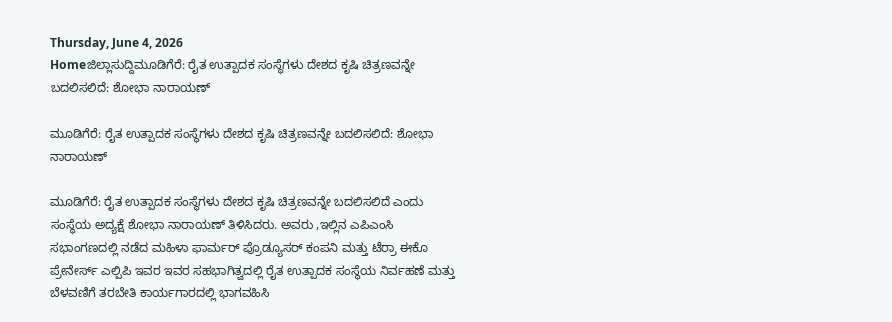Thursday, June 4, 2026
Homeಜಿಲ್ಲಾಸುದ್ದಿಮೂಡಿಗೆರೆ: ರೈತ ಉತ್ಪಾದಕ ಸಂಸ್ಥೆಗಳು ದೇಶದ ಕೃಷಿ ಚಿತ್ರಣವನ್ನೇ ಬದಲಿಸಲಿದೆ: ಶೋಭಾ ನಾರಾಯಣ್

ಮೂಡಿಗೆರೆ: ರೈತ ಉತ್ಪಾದಕ ಸಂಸ್ಥೆಗಳು ದೇಶದ ಕೃಷಿ ಚಿತ್ರಣವನ್ನೇ ಬದಲಿಸಲಿದೆ: ಶೋಭಾ ನಾರಾಯಣ್

ಮೂಡಿಗೆರೆ: ರೈತ ಉತ್ಪಾದಕ ಸಂಸ್ಥೆಗಳು ದೇಶದ ಕೃಷಿ ಚಿತ್ರಣವನ್ನೇ ಬದಲಿಸಲಿದೆ ಎಂದು ಸಂಸ್ಥೆಯ ಅದ್ಯಕ್ಷೆ ಶೋಭಾ ನಾರಾಯಣ್ ತಿಳಿಸಿದರು. ಅವರು ,ಇಲ್ಲಿನ ಎಪಿಎಂಸಿ ಸಭಾಂಗಣದಲ್ಲಿ ನಡೆದ ಮಹಿಳಾ ಫಾರ್ಮರ್ ಪ್ರೊಡ್ಯೂಸರ್ ಕಂಪನಿ ಮತ್ತು ಟೆರ್ರಾ ಈಕೊ ಪ್ರೇನೇರ್ಸ್ ಎಲ್ಪಿಪಿ ಇವರ ಇವರ ಸಹಭಾಗಿತ್ವದಲ್ಲಿ ರೈತ ಉತ್ಪಾದಕ ಸಂಸ್ಥೆಯ ನಿರ್ವಹಣೆ ಮತ್ತು ಬೆಳವಣಿಗೆ ತರಬೇತಿ ಕಾರ್ಯಗಾರದಲ್ಲಿ ಭಾಗವಹಿಸಿ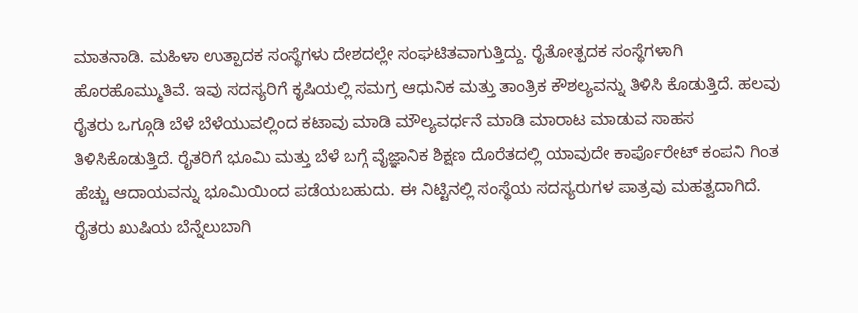ಮಾತನಾಡಿ. ಮಹಿಳಾ ಉತ್ಪಾದಕ ಸಂಸ್ಥೆಗಳು ದೇಶದಲ್ಲೇ ಸಂಘಟಿತವಾಗುತ್ತಿದ್ದು. ರೈತೋತ್ಪದಕ ಸಂಸ್ಥೆಗಳಾಗಿ ಹೊರಹೊಮ್ಮುತಿವೆ. ಇವು ಸದಸ್ಯರಿಗೆ ಕೃಷಿಯಲ್ಲಿ ಸಮಗ್ರ ಆಧುನಿಕ ಮತ್ತು ತಾಂತ್ರಿಕ ಕೌಶಲ್ಯವನ್ನು ತಿಳಿಸಿ ಕೊಡುತ್ತಿದೆ. ಹಲವು ರೈತರು ಒಗ್ಗೂಡಿ ಬೆಳೆ ಬೆಳೆಯುವಲ್ಲಿಂದ ಕಟಾವು ಮಾಡಿ ಮೌಲ್ಯವರ್ಧನೆ ಮಾಡಿ ಮಾರಾಟ ಮಾಡುವ ಸಾಹಸ ತಿಳಿಸಿಕೊಡುತ್ತಿದೆ. ರೈತರಿಗೆ ಭೂಮಿ ಮತ್ತು ಬೆಳೆ ಬಗ್ಗೆ ವೈಜ್ಞಾನಿಕ ಶಿಕ್ಷಣ ದೊರೆತದಲ್ಲಿ ಯಾವುದೇ ಕಾರ್ಪೊರೇಟ್ ಕಂಪನಿ ಗಿಂತ ಹೆಚ್ಚು ಆದಾಯವನ್ನು ಭೂಮಿಯಿಂದ ಪಡೆಯಬಹುದು. ಈ ನಿಟ್ಟಿನಲ್ಲಿ ಸಂಸ್ಥೆಯ ಸದಸ್ಯರುಗಳ ಪಾತ್ರವು ಮಹತ್ವದಾಗಿದೆ. ರೈತರು ಖುಷಿಯ ಬೆನ್ನೆಲುಬಾಗಿ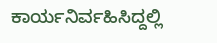ಕಾರ್ಯನಿರ್ವಹಿಸಿದ್ದಲ್ಲಿ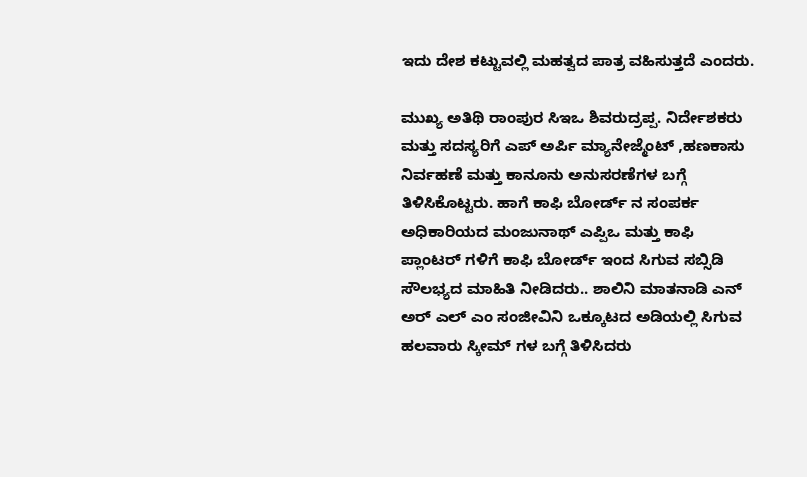ಇದು ದೇಶ ಕಟ್ಟುವಲ್ಲಿ ಮಹತ್ವದ ಪಾತ್ರ ವಹಿಸುತ್ತದೆ ಎಂದರು.

ಮುಖ್ಯ ಅತಿಥಿ ರಾಂಪುರ ಸಿಇಒ ಶಿವರುದ್ರಪ್ಪ. ನಿರ್ದೇಶಕರು ಮತ್ತು ಸದಸ್ಯರಿಗೆ ಎಪ್ ಅರ್ಪಿ ಮ್ಯಾನೇಜ್ಮೆಂಟ್ ,ಹಣಕಾಸು ನಿರ್ವಹಣೆ ಮತ್ತು ಕಾನೂನು ಅನುಸರಣೆಗಳ ಬಗ್ಗೆ ತಿಳಿಸಿಕೊಟ್ಟರು. ಹಾಗೆ ಕಾಫಿ ಬೋರ್ಡ್ ನ ಸಂಪರ್ಕ ಅಧಿಕಾರಿಯದ ಮಂಜುನಾಥ್ ಎಪ್ಪಿಒ ಮತ್ತು ಕಾಫಿ ಪ್ಲಾಂಟರ್ ಗಳಿಗೆ ಕಾಫಿ ಬೋರ್ಡ್ ಇಂದ ಸಿಗುವ ಸಬ್ಸಿಡಿ ಸೌಲಭ್ಯದ ಮಾಹಿತಿ ನೀಡಿದರು.. ಶಾಲಿನಿ ಮಾತನಾಡಿ ಎನ್ ಅರ್ ಎಲ್ ಎಂ ಸಂಜೀವಿನಿ ಒಕ್ಕೂಟದ ಅಡಿಯಲ್ಲಿ ಸಿಗುವ ಹಲವಾರು ಸ್ಕೀಮ್ ಗಳ ಬಗ್ಗೆ ತಿಳಿಸಿದರು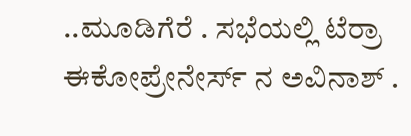..ಮೂಡಿಗೆರೆ . ಸಭೆಯಲ್ಲಿ ಟೆರ್ರಾ ಈಕೋಪ್ರೇನೇರ್ಸ್ ನ ಅವಿನಾಶ್ .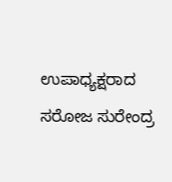ಉಪಾಧ್ಯಕ್ಷರಾದ ಸರೋಜ ಸುರೇಂದ್ರ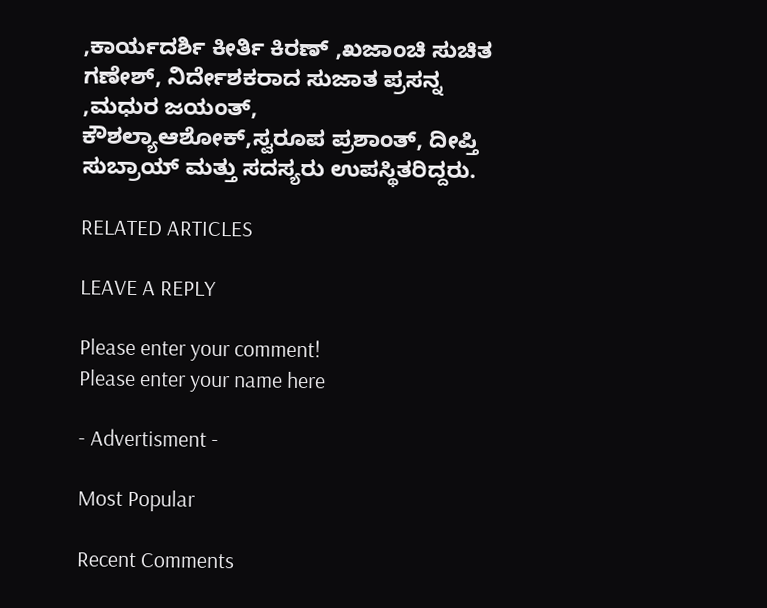,ಕಾರ್ಯದರ್ಶಿ ಕೀರ್ತಿ ಕಿರಣ್ ,ಖಜಾಂಚಿ ಸುಚಿತ ಗಣೇಶ್, ನಿರ್ದೇಶಕರಾದ ಸುಜಾತ ಪ್ರಸನ್ನ ,ಮಧುರ ಜಯಂತ್, ಕೌಶಲ್ಯಾಆಶೋಕ್,ಸ್ವರೂಪ ಪ್ರಶಾಂತ್, ದೀಪ್ತಿ ಸುಬ್ರಾಯ್ ಮತ್ತು ಸದಸ್ಯರು ಉಪಸ್ಥಿತರಿದ್ದರು.

RELATED ARTICLES

LEAVE A REPLY

Please enter your comment!
Please enter your name here

- Advertisment -

Most Popular

Recent Comments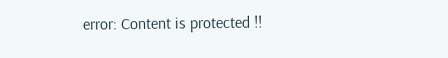error: Content is protected !!